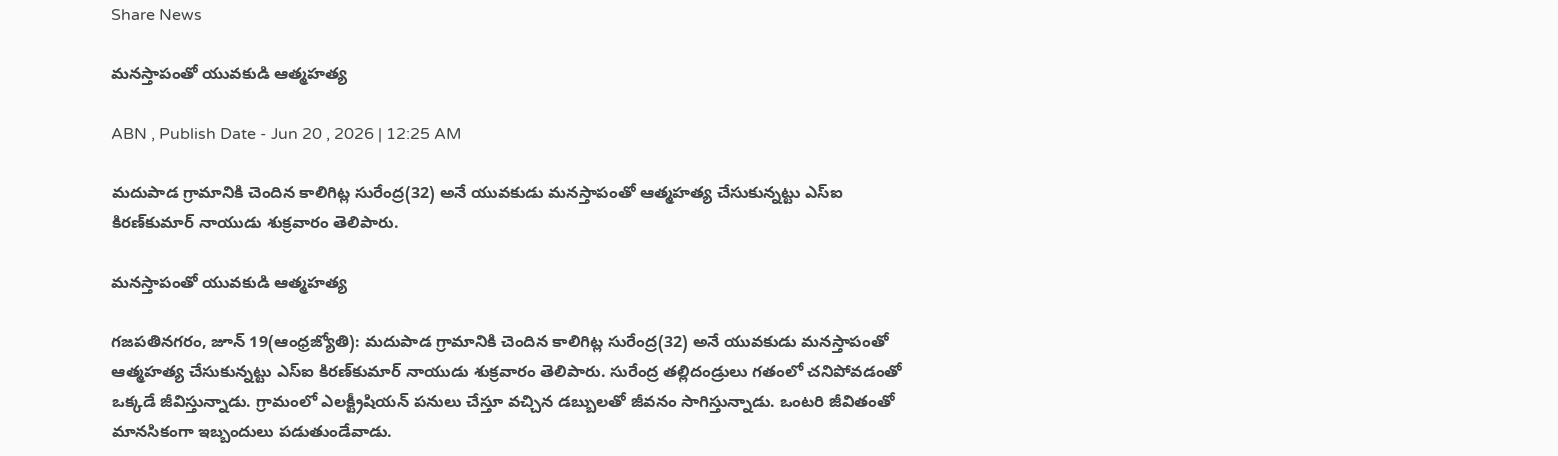Share News

మనస్తాపంతో యువకుడి ఆత్మహత్య

ABN , Publish Date - Jun 20 , 2026 | 12:25 AM

మదుపాడ గ్రామానికి చెందిన కాలిగిట్ల సురేంద్ర(32) అనే యువకుడు మనస్తాపంతో ఆత్మహత్య చేసుకున్నట్టు ఎస్‌ఐ కిరణ్‌కుమార్‌ నాయుడు శుక్రవారం తెలిపారు.

మనస్తాపంతో యువకుడి ఆత్మహత్య

గజపతినగరం, జూన్‌ 19(ఆంధ్రజ్యోతి): మదుపాడ గ్రామానికి చెందిన కాలిగిట్ల సురేంద్ర(32) అనే యువకుడు మనస్తాపంతో ఆత్మహత్య చేసుకున్నట్టు ఎస్‌ఐ కిరణ్‌కుమార్‌ నాయుడు శుక్రవారం తెలిపారు. సురేంద్ర తల్లిదండ్రులు గతంలో చనిపోవడంతో ఒక్కడే జీవిస్తున్నాడు. గ్రామంలో ఎలక్ట్రీషియన్‌ పనులు చేస్తూ వచ్చిన డబ్బులతో జీవనం సాగిస్తున్నాడు. ఒంటరి జీవితంతో మానసికంగా ఇబ్బందులు పడుతుండేవాడు.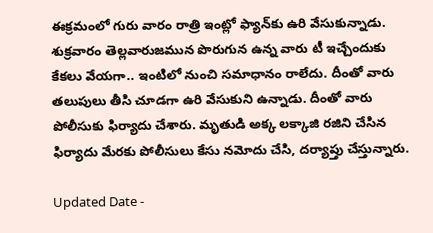ఈక్రమంలో గురు వారం రాత్రి ఇంట్లో ఫ్యాన్‌కు ఉరి వేసుకున్నాడు. శుక్రవారం తెల్లవారుజమున పొరుగున ఉన్న వారు టీ ఇచ్చేందుకు కేకలు వేయగా.. ఇంటిలో నుంచి సమాధానం రాలేదు. దీంతో వారు తలుపులు తీసి చూడగా ఉరి వేసుకుని ఉన్నాడు. దీంతో వారు పోలీసుకు ఫిర్యాదు చేశారు. మృతుడి అక్క లక్కాజి రజిని చేసిన ఫిర్యాదు మేరకు పోలీసులు కేసు నమోదు చేసి, దర్యాప్తు చేస్తున్నారు.

Updated Date -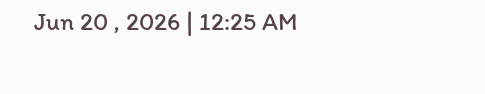Jun 20 , 2026 | 12:25 AM